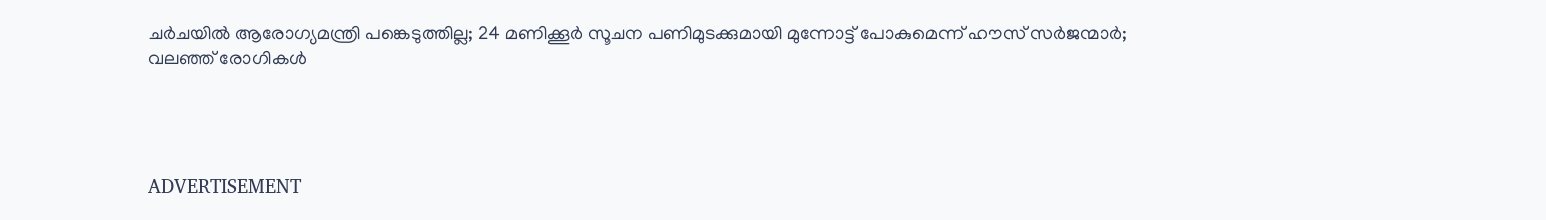ചര്‍ചയില്‍ ആരോഗ്യമന്ത്രി പങ്കെടുത്തില്ല; 24 മണിക്കൂര്‍ സൂചന പണിമുടക്കുമായി മുന്നോട്ട് പോകുമെന്ന് ഹൗസ് സര്‍ജന്മാര്‍; വലഞ്ഞ് രോഗികള്‍




ADVERTISEMENT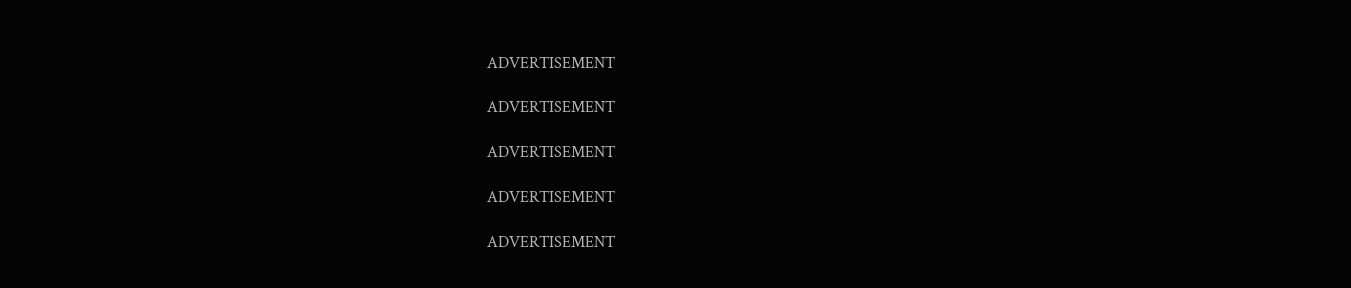ADVERTISEMENT

ADVERTISEMENT

ADVERTISEMENT

ADVERTISEMENT

ADVERTISEMENT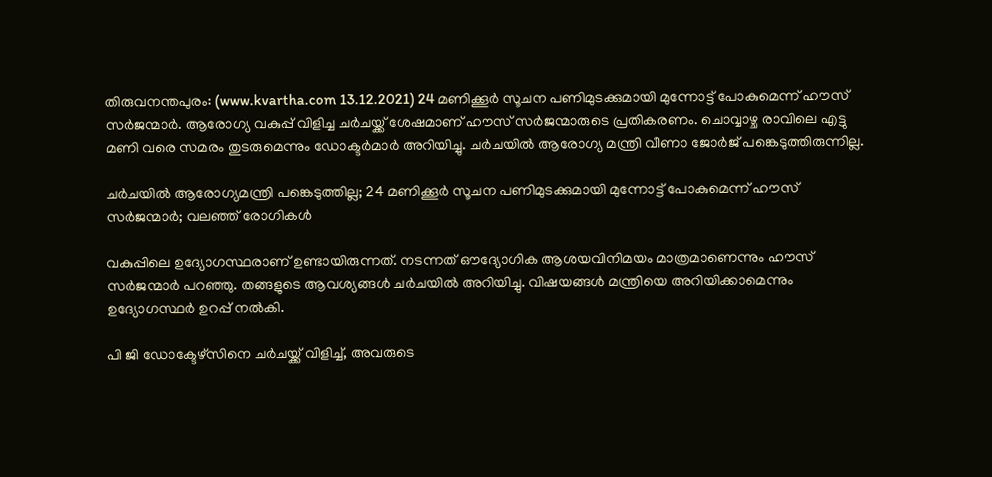തിരുവനന്തപുരം: (www.kvartha.com 13.12.2021) 24 മണിക്കൂര്‍ സൂചന പണിമുടക്കുമായി മുന്നോട്ട് പോകുമെന്ന് ഹൗസ് സര്‍ജന്മാര്‍. ആരോഗ്യ വകുപ്പ് വിളിച്ച ചര്‍ചയ്ക്ക് ശേഷമാണ് ഹൗസ് സര്‍ജന്മാരുടെ പ്രതികരണം. ചൊവ്വാഴ്ച രാവിലെ എട്ടു മണി വരെ സമരം തുടരുമെന്നും ഡോക്ടര്‍മാര്‍ അറിയിച്ചു. ചര്‍ചയില്‍ ആരോഗ്യ മന്ത്രി വീണാ ജോര്‍ജ് പങ്കെടുത്തിരുന്നില്ല.

ചര്‍ചയില്‍ ആരോഗ്യമന്ത്രി പങ്കെടുത്തില്ല; 24 മണിക്കൂര്‍ സൂചന പണിമുടക്കുമായി മുന്നോട്ട് പോകുമെന്ന് ഹൗസ് സര്‍ജന്മാര്‍; വലഞ്ഞ് രോഗികള്‍

വകുപ്പിലെ ഉദ്യോഗസ്ഥരാണ് ഉണ്ടായിരുന്നത്. നടന്നത് ഔദ്യോഗിക ആശയവിനിമയം മാത്രമാണെന്നും ഹൗസ് സര്‍ജന്മാര്‍ പറഞ്ഞു. തങ്ങളുടെ ആവശ്യങ്ങള്‍ ചര്‍ചയില്‍ അറിയിച്ചു. വിഷയങ്ങള്‍ മന്ത്രിയെ അറിയിക്കാമെന്നും ഉദ്യോഗസ്ഥര്‍ ഉറപ്പ് നല്‍കി.

പി ജി ഡോക്ടേഴ്സിനെ ചര്‍ചയ്ക്ക് വിളിച്ച്, അവരുടെ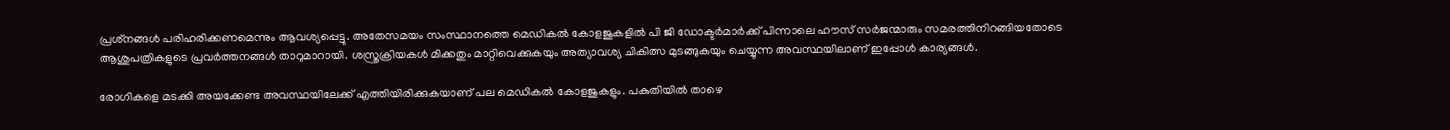പ്രശ്‌നങ്ങള്‍ പരിഹരിക്കണമെന്നും ആവശ്യപ്പെട്ടു. അതേസമയം സംസ്ഥാനത്തെ മെഡികല്‍ കോളജുകളില്‍ പി ജി ഡോക്ടര്‍മാര്‍ക്ക് പിന്നാലെ ഹൗസ് സര്‍ജന്മാരും സമരത്തിനിറങ്ങിയതോടെ ആശുപത്രികളുടെ പ്രവര്‍ത്തനങ്ങള്‍ താറുമാറായി. ശസ്ത്രക്രിയകള്‍ മിക്കതും മാറ്റിവെക്കുകയും അത്യാവശ്യ ചികിത്സ മുടങ്ങുകയും ചെയ്യുന്ന അവസ്ഥയിലാണ് ഇപ്പോള്‍ കാര്യങ്ങള്‍.

രോഗികളെ മടക്കി അയക്കേണ്ട അവസ്ഥയിലേക്ക് എത്തിയിരിക്കുകയാണ് പല മെഡികല്‍ കോളജുകളും. പകുതിയില്‍ താഴെ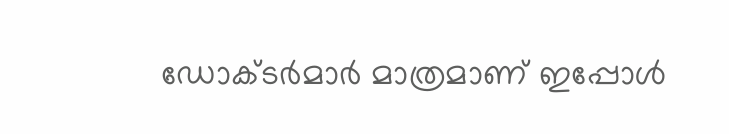ഡോക്ടര്‍മാര്‍ മാത്രമാണ് ഇപ്പോള്‍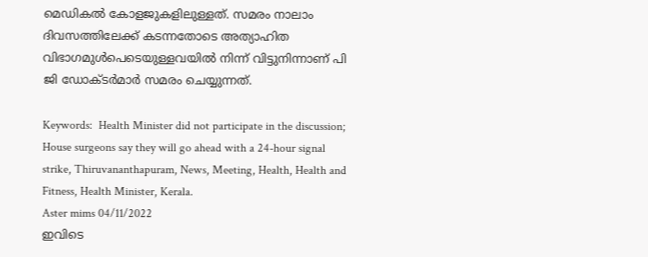മെഡികല്‍ കോളജുകളിലുള്ളത്. സമരം നാലാം ദിവസത്തിലേക്ക് കടന്നതോടെ അത്യാഹിത വിഭാഗമുള്‍പെടെയുള്ളവയില്‍ നിന്ന് വിട്ടുനിന്നാണ് പി ജി ഡോക്ടര്‍മാര്‍ സമരം ചെയ്യുന്നത്.

Keywords:  Health Minister did not participate in the discussion; House surgeons say they will go ahead with a 24-hour signal strike, Thiruvananthapuram, News, Meeting, Health, Health and Fitness, Health Minister, Kerala.
Aster mims 04/11/2022
ഇവിടെ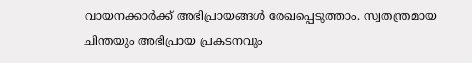വായനക്കാർക്ക് അഭിപ്രായങ്ങൾ രേഖപ്പെടുത്താം. സ്വതന്ത്രമായ ചിന്തയും അഭിപ്രായ പ്രകടനവും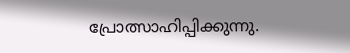പ്രോത്സാഹിപ്പിക്കുന്നു.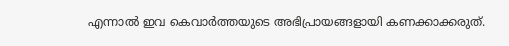എന്നാൽ ഇവ കെവാർത്തയുടെ അഭിപ്രായങ്ങളായി കണക്കാക്കരുത്.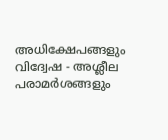അധിക്ഷേപങ്ങളും വിദ്വേഷ - അശ്ലീല പരാമർശങ്ങളും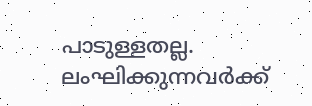പാടുള്ളതല്ല. ലംഘിക്കുന്നവർക്ക്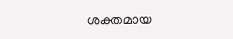ശക്തമായ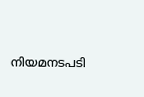നിയമനടപടി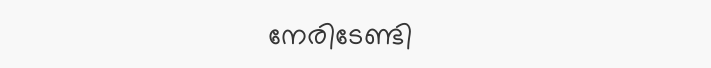നേരിടേണ്ടി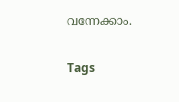വന്നേക്കാം.

Tags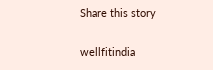Share this story

wellfitindia